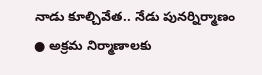నాడు కూల్చివేత.. నేడు పునర్నిర్మాణం
● అక్రమ నిర్మాణాలకు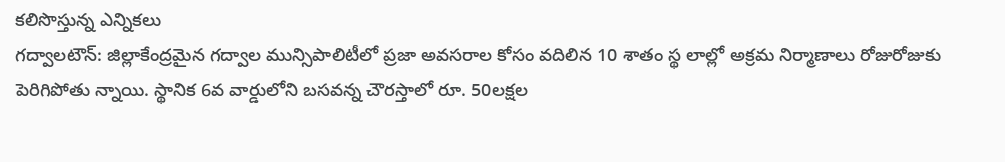కలిసొస్తున్న ఎన్నికలు
గద్వాలటౌన్: జిల్లాకేంద్రమైన గద్వాల మున్సిపాలిటీలో ప్రజా అవసరాల కోసం వదిలిన 10 శాతం స్థ లాల్లో అక్రమ నిర్మాణాలు రోజురోజుకు పెరిగిపోతు న్నాయి. స్థానిక 6వ వార్డులోని బసవన్న చౌరస్తాలో రూ. 50లక్షల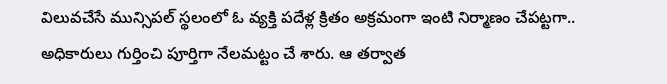విలువచేసే మున్సిపల్ స్థలంలో ఓ వ్యక్తి పదేళ్ల క్రితం అక్రమంగా ఇంటి నిర్మాణం చేపట్టగా.. అధికారులు గుర్తించి పూర్తిగా నేలమట్టం చే శారు. ఆ తర్వాత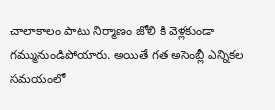చాలాకాలం పాటు నిర్మాణం జోలి కి వెళ్లకుండా గమ్మునుండిపోయారు. అయితే గత అసెంబ్లీ ఎన్నికల సమయంలో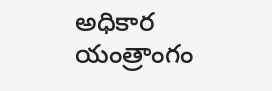అధికార యంత్రాంగం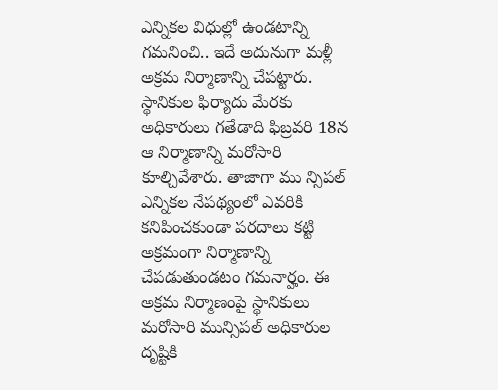ఎన్నికల విధుల్లో ఉండటాన్ని గమనించి.. ఇదే అదునుగా మళ్లీ అక్రమ నిర్మాణాన్ని చేపట్టారు. స్థానికుల ఫిర్యాదు మేరకు అధికారులు గతేడాది ఫిబ్రవరి 18న ఆ నిర్మాణాన్ని మరోసారి కూల్చివేశారు. తాజాగా ము న్సిపల్ ఎన్నికల నేపథ్యంలో ఎవరికి కనిపించకుండా పరదాలు కట్టి అక్రమంగా నిర్మాణాన్ని చేపడుతుండటం గమనార్హం. ఈ అక్రమ నిర్మాణంపై స్థానికులు మరోసారి మున్సిపల్ అధికారుల దృష్టికి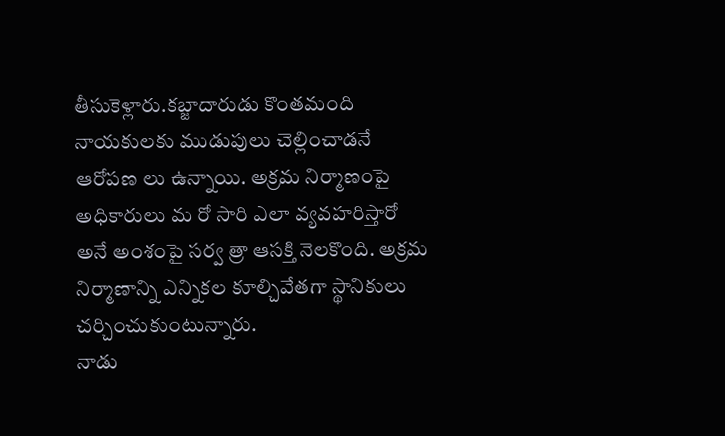తీసుకెళ్లారు.కబ్జాదారుడు కొంతమంది నాయకులకు ముడుపులు చెల్లించాడనే ఆరోపణ లు ఉన్నాయి. అక్రమ నిర్మాణంపై అధికారులు మ రో సారి ఎలా వ్యవహరిస్తారో అనే అంశంపై సర్వ త్రా ఆసక్తి నెలకొంది. అక్రమ నిర్మాణాన్ని ఎన్నికల కూల్చివేతగా స్థానికులు చర్చించుకుంటున్నారు.
నాడు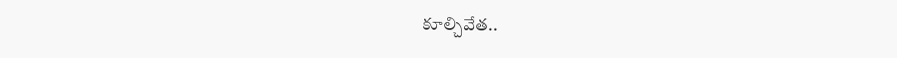కూల్చివేత..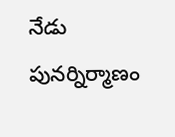నేడు పునర్నిర్మాణం